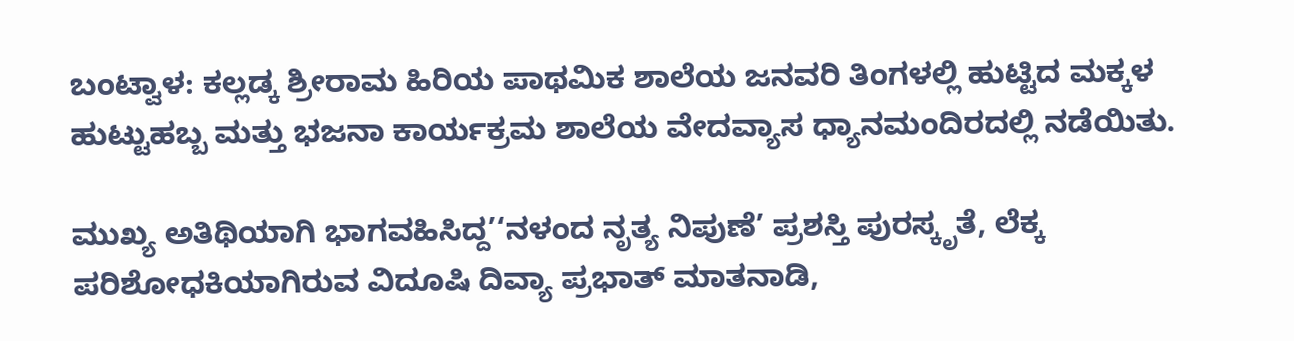ಬಂಟ್ವಾಳ: ಕಲ್ಲಡ್ಕ ಶ್ರೀರಾಮ ಹಿರಿಯ ಪಾಥಮಿಕ ಶಾಲೆಯ ಜನವರಿ ತಿಂಗಳಲ್ಲಿ ಹುಟ್ಟಿದ ಮಕ್ಕಳ ಹುಟ್ಟುಹಬ್ಬ ಮತ್ತು ಭಜನಾ ಕಾರ್ಯಕ್ರಮ ಶಾಲೆಯ ವೇದವ್ಯಾಸ ಧ್ಯಾನಮಂದಿರದಲ್ಲಿ ನಡೆಯಿತು.

ಮುಖ್ಯ ಅತಿಥಿಯಾಗಿ ಭಾಗವಹಿಸಿದ್ದ’‘ನಳಂದ ನೃತ್ಯ ನಿಪುಣೆ’ ಪ್ರಶಸ್ತಿ ಪುರಸ್ಕೃತೆ, ಲೆಕ್ಕ ಪರಿಶೋಧಕಿಯಾಗಿರುವ ವಿದೂಷಿ ದಿವ್ಯಾ ಪ್ರಭಾತ್ ಮಾತನಾಡಿ,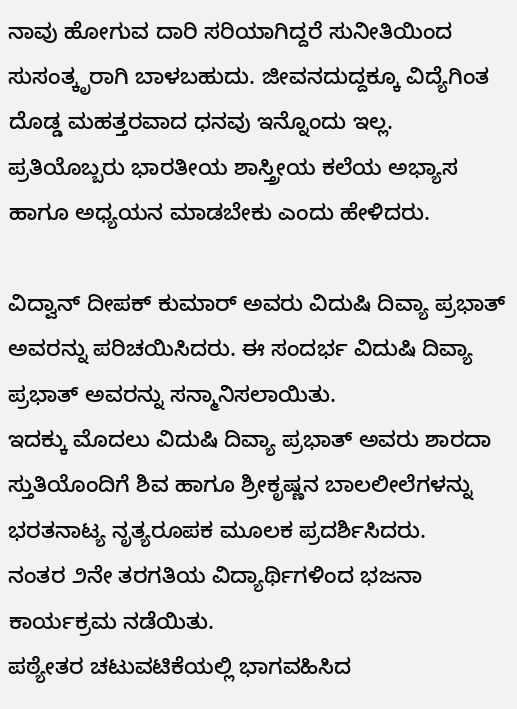ನಾವು ಹೋಗುವ ದಾರಿ ಸರಿಯಾಗಿದ್ದರೆ ಸುನೀತಿಯಿಂದ ಸುಸಂತ್ಕೃರಾಗಿ ಬಾಳಬಹುದು. ಜೀವನದುದ್ದಕ್ಕೂ ವಿದ್ಯೆಗಿಂತ ದೊಡ್ಡ ಮಹತ್ತರವಾದ ಧನವು ಇನ್ನೊಂದು ಇಲ್ಲ. ಪ್ರತಿಯೊಬ್ಬರು ಭಾರತೀಯ ಶಾಸ್ತ್ರೀಯ ಕಲೆಯ ಅಭ್ಯಾಸ ಹಾಗೂ ಅಧ್ಯಯನ ಮಾಡಬೇಕು ಎಂದು ಹೇಳಿದರು.

ವಿದ್ವಾನ್ ದೀಪಕ್ ಕುಮಾರ್ ಅವರು ವಿದುಷಿ ದಿವ್ಯಾ ಪ್ರಭಾತ್ ಅವರನ್ನು ಪರಿಚಯಿಸಿದರು. ಈ ಸಂದರ್ಭ ವಿದುಷಿ ದಿವ್ಯಾ ಪ್ರಭಾತ್ ಅವರನ್ನು ಸನ್ಮಾನಿಸಲಾಯಿತು.
ಇದಕ್ಕು ಮೊದಲು ವಿದುಷಿ ದಿವ್ಯಾ ಪ್ರಭಾತ್ ಅವರು ಶಾರದಾ ಸ್ತುತಿಯೊಂದಿಗೆ ಶಿವ ಹಾಗೂ ಶ್ರೀಕೃಷ್ಣನ ಬಾಲಲೀಲೆಗಳನ್ನು ಭರತನಾಟ್ಯ ನೃತ್ಯರೂಪಕ ಮೂಲಕ ಪ್ರದರ್ಶಿಸಿದರು.
ನಂತರ ೨ನೇ ತರಗತಿಯ ವಿದ್ಯಾರ್ಥಿಗಳಿಂದ ಭಜನಾ ಕಾರ್ಯಕ್ರಮ ನಡೆಯಿತು.
ಪಠ್ಯೇತರ ಚಟುವಟಿಕೆಯಲ್ಲಿ ಭಾಗವಹಿಸಿದ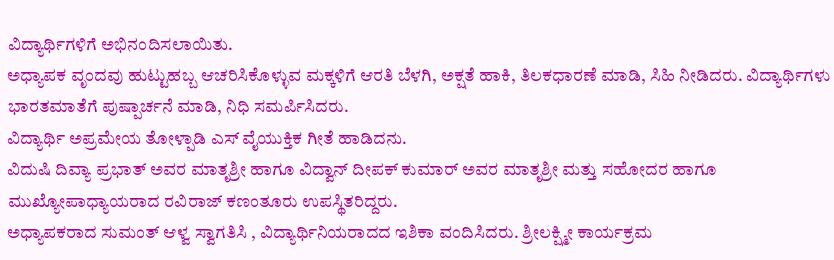ವಿದ್ಯಾರ್ಥಿಗಳಿಗೆ ಅಭಿನಂದಿಸಲಾಯಿತು.
ಅಧ್ಯಾಪಕ ವೃಂದವು ಹುಟ್ಟುಹಬ್ಬ ಆಚರಿಸಿಕೊಳ್ಳುವ ಮಕ್ಕಳಿಗೆ ಆರತಿ ಬೆಳಗಿ, ಅಕ್ಷತೆ ಹಾಕಿ, ತಿಲಕಧಾರಣೆ ಮಾಡಿ, ಸಿಹಿ ನೀಡಿದರು. ವಿದ್ಯಾರ್ಥಿಗಳು ಭಾರತಮಾತೆಗೆ ಪುಷ್ಪಾರ್ಚನೆ ಮಾಡಿ, ನಿಧಿ ಸಮರ್ಪಿಸಿದರು.
ವಿದ್ಯಾರ್ಥಿ ಅಪ್ರಮೇಯ ತೋಳ್ಪಾಡಿ ಎಸ್ ವೈಯುಕ್ತಿಕ ಗೀತೆ ಹಾಡಿದನು.
ವಿದುಷಿ ದಿವ್ಯಾ ಪ್ರಭಾತ್ ಅವರ ಮಾತೃಶ್ರೀ ಹಾಗೂ ವಿದ್ವಾನ್ ದೀಪಕ್ ಕುಮಾರ್ ಅವರ ಮಾತೃಶ್ರೀ ಮತ್ತು ಸಹೋದರ ಹಾಗೂ ಮುಖ್ಯೋಪಾಧ್ಯಾಯರಾದ ರವಿರಾಜ್ ಕಣಂತೂರು ಉಪಸ್ಥಿತರಿದ್ದರು.
ಅಧ್ಯಾಪಕರಾದ ಸುಮಂತ್ ಆಳ್ವ ಸ್ವಾಗತಿಸಿ , ವಿದ್ಯಾರ್ಥಿನಿಯರಾದದ ಇಶಿಕಾ ವಂದಿಸಿದರು. ಶ್ರೀಲಕ್ಷ್ಮೀ ಕಾರ್ಯಕ್ರಮ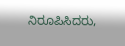ನಿರೂಪಿಸಿದರು,